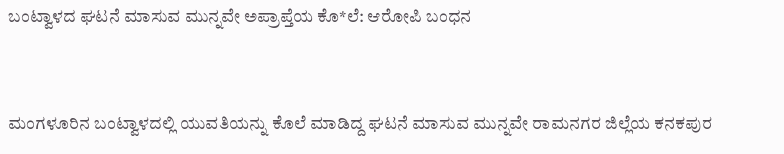ಬಂಟ್ವಾಳದ ಘಟನೆ ಮಾಸುವ ಮುನ್ನವೇ ಅಪ್ರಾಪ್ತೆಯ ಕೊ*ಲೆ: ಆರೋಪಿ ಬಂಧನ


ಮಂಗಳೂರಿನ ಬಂಟ್ವಾಳದಲ್ಲಿ ಯುವತಿಯನ್ನು ಕೊಲೆ ಮಾಡಿದ್ದ ಘಟನೆ ಮಾಸುವ ಮುನ್ನವೇ ರಾಮನಗರ ಜಿಲ್ಲೆಯ ಕನಕಪುರ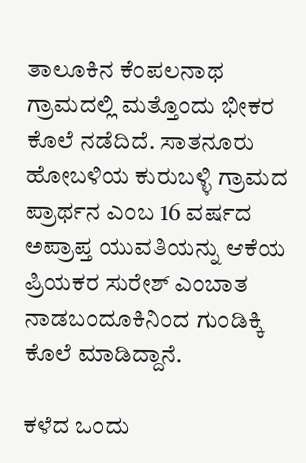ತಾಲೂಕಿನ ಕೆಂಪಲನಾಥ ಗ್ರಾಮದಲ್ಲಿ ಮತ್ತೊಂದು ಭೀಕರ ಕೊಲೆ ನಡೆದಿದೆ. ಸಾತನೂರು ಹೋಬಳಿಯ ಕುರುಬಳ್ಳಿ ಗ್ರಾಮದ ಪ್ರಾರ್ಥನ ಎಂಬ 16 ವರ್ಷದ ಅಪ್ರಾಪ್ತ ಯುವತಿಯನ್ನು ಆಕೆಯ ಪ್ರಿಯಕರ ಸುರೇಶ್ ಎಂಬಾತ ನಾಡಬಂದೂಕಿನಿಂದ ಗುಂಡಿಕ್ಕಿ ಕೊಲೆ ಮಾಡಿದ್ದಾನೆ.

ಕಳೆದ ಒಂದು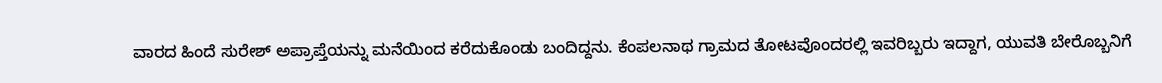ವಾರದ ಹಿಂದೆ ಸುರೇಶ್ ಅಪ್ರಾಪ್ತೆಯನ್ನು ಮನೆಯಿಂದ ಕರೆದುಕೊಂಡು ಬಂದಿದ್ದನು. ಕೆಂಪಲನಾಥ ಗ್ರಾಮದ ತೋಟವೊಂದರಲ್ಲಿ ಇವರಿಬ್ಬರು ಇದ್ದಾಗ, ಯುವತಿ ಬೇರೊಬ್ಬನಿಗೆ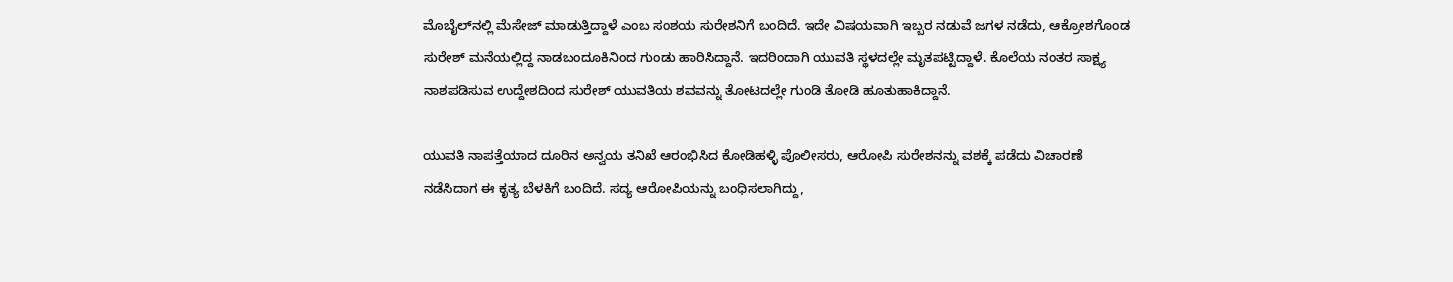ಮೊಬೈಲ್‌ನಲ್ಲಿ ಮೆಸೇಜ್ ಮಾಡುತ್ತಿದ್ದಾಳೆ ಎಂಬ ಸಂಶಯ ಸುರೇಶನಿಗೆ ಬಂದಿದೆ. ಇದೇ ವಿಷಯವಾಗಿ ಇಬ್ಬರ ನಡುವೆ ಜಗಳ ನಡೆದು, ಆಕ್ರೋಶಗೊಂಡ ಸುರೇಶ್ ಮನೆಯಲ್ಲಿದ್ದ ನಾಡಬಂದೂಕಿನಿಂದ ಗುಂಡು ಹಾರಿಸಿದ್ದಾನೆ. ಇದರಿಂದಾಗಿ ಯುವತಿ ಸ್ಥಳದಲ್ಲೇ ಮೃತಪಟ್ಟಿದ್ದಾಳೆ. ಕೊಲೆಯ ನಂತರ ಸಾಕ್ಷ್ಯ ನಾಶಪಡಿಸುವ ಉದ್ದೇಶದಿಂದ ಸುರೇಶ್ ಯುವತಿಯ ಶವವನ್ನು ತೋಟದಲ್ಲೇ ಗುಂಡಿ ತೋಡಿ ಹೂತುಹಾಕಿದ್ದಾನೆ.

ಯುವತಿ ನಾಪತ್ತೆಯಾದ ದೂರಿನ ಅನ್ವಯ ತನಿಖೆ ಆರಂಭಿಸಿದ ಕೋಡಿಹಳ್ಳಿ ಪೊಲೀಸರು, ಆರೋಪಿ ಸುರೇಶನನ್ನು ವಶಕ್ಕೆ ಪಡೆದು ವಿಚಾರಣೆ ನಡೆಸಿದಾಗ ಈ ಕೃತ್ಯ ಬೆಳಕಿಗೆ ಬಂದಿದೆ. ಸದ್ಯ ಆರೋಪಿಯನ್ನು ಬಂಧಿಸಲಾಗಿದ್ದು,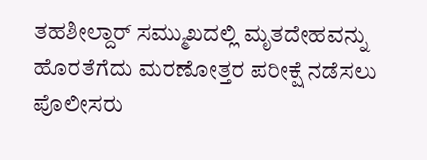ತಹಶೀಲ್ದಾರ್ ಸಮ್ಮುಖದಲ್ಲಿ ಮೃತದೇಹವನ್ನು ಹೊರತೆಗೆದು ಮರಣೋತ್ತರ ಪರೀಕ್ಷೆ ನಡೆಸಲು ಪೊಲೀಸರು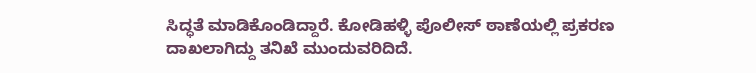ಸಿದ್ಧತೆ ಮಾಡಿಕೊಂಡಿದ್ದಾರೆ. ಕೋಡಿಹಳ್ಳಿ ಪೊಲೀಸ್ ಠಾಣೆಯಲ್ಲಿ ಪ್ರಕರಣ ದಾಖಲಾಗಿದ್ದು ತನಿಖೆ ಮುಂದುವರಿದಿದೆ.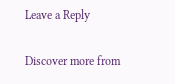Leave a Reply

Discover more from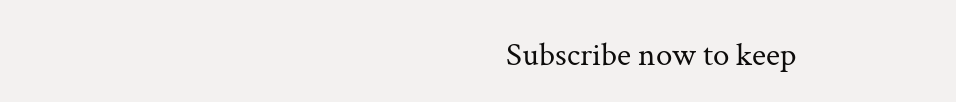Subscribe now to keep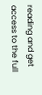reading and get access to the full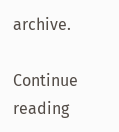archive.

Continue reading